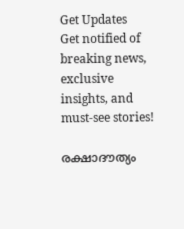Get Updates
Get notified of breaking news, exclusive insights, and must-see stories!

രക്ഷാദൗത്യം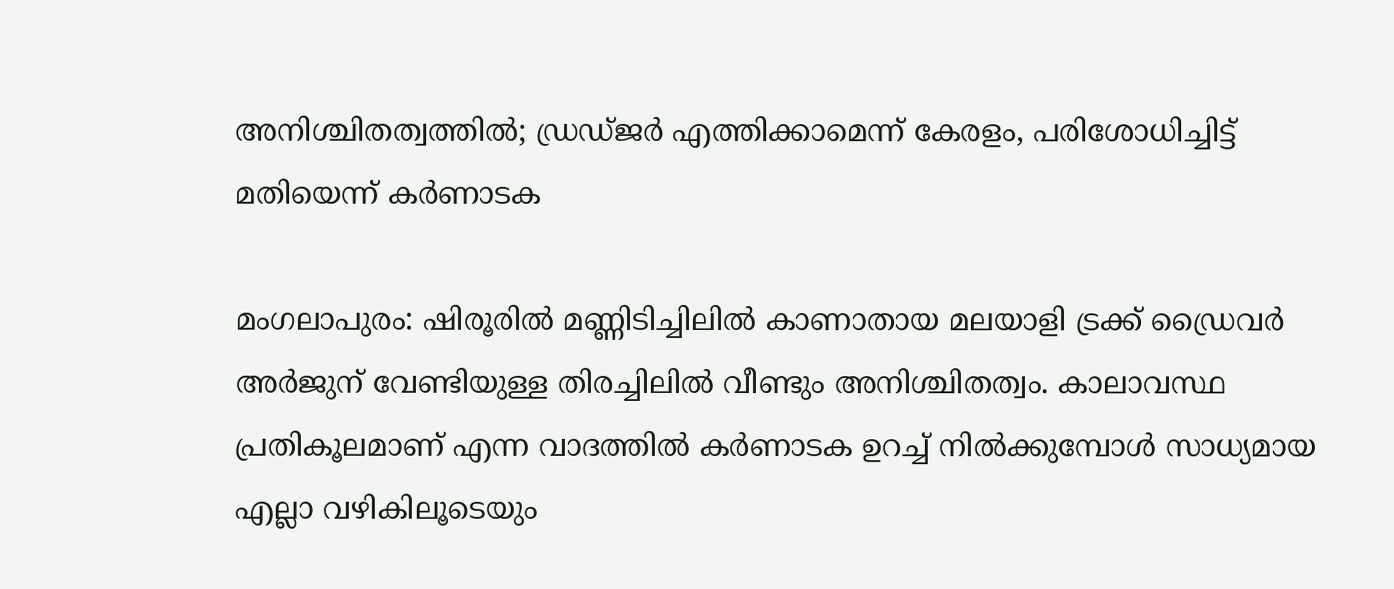അനിശ്ചിതത്വത്തില്‍; ഡ്രഡ്ജര്‍ എത്തിക്കാമെന്ന് കേരളം, പരിശോധിച്ചിട്ട് മതിയെന്ന് കര്‍ണാടക

മംഗലാപുരം: ഷിരൂരില്‍ മണ്ണിടിച്ചിലില്‍ കാണാതായ മലയാളി ട്രക്ക് ഡ്രൈവര്‍ അര്‍ജുന് വേണ്ടിയുള്ള തിരച്ചിലില്‍ വീണ്ടും അനിശ്ചിതത്വം. കാലാവസ്ഥ പ്രതികൂലമാണ് എന്ന വാദത്തില്‍ കര്‍ണാടക ഉറച്ച് നില്‍ക്കുമ്പോള്‍ സാധ്യമായ എല്ലാ വഴികിലൂടെയും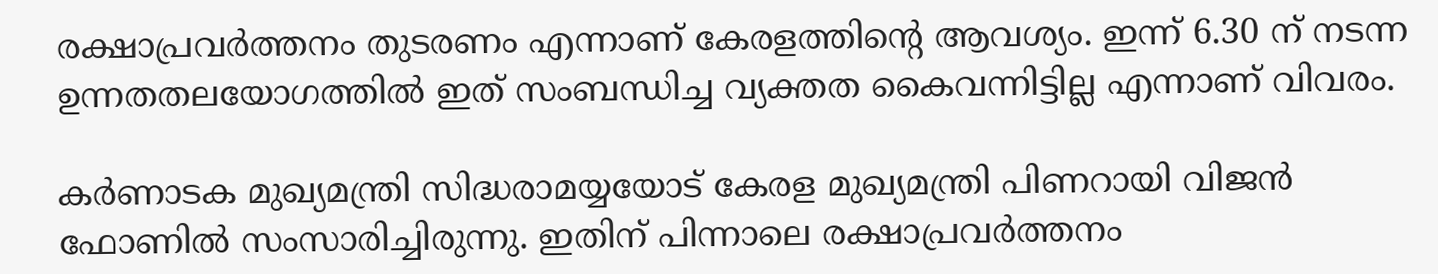രക്ഷാപ്രവര്‍ത്തനം തുടരണം എന്നാണ് കേരളത്തിന്റെ ആവശ്യം. ഇന്ന് 6.30 ന് നടന്ന ഉന്നതതലയോഗത്തില്‍ ഇത് സംബന്ധിച്ച വ്യക്തത കൈവന്നിട്ടില്ല എന്നാണ് വിവരം.

കര്‍ണാടക മുഖ്യമന്ത്രി സിദ്ധരാമയ്യയോട് കേരള മുഖ്യമന്ത്രി പിണറായി വിജന്‍ ഫോണില്‍ സംസാരിച്ചിരുന്നു. ഇതിന് പിന്നാലെ രക്ഷാപ്രവര്‍ത്തനം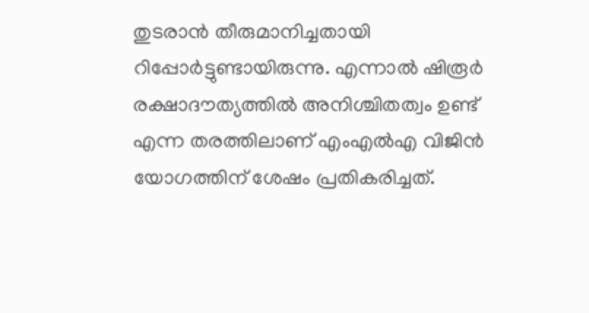തുടരാന്‍ തീരുമാനിച്ചതായി റിപ്പോര്‍ട്ടുണ്ടായിരുന്നു. എന്നാല്‍ ഷിരൂര്‍ രക്ഷാദൗത്യത്തില്‍ അനിശ്ചിതത്വം ഉണ്ട് എന്ന തരത്തിലാണ് എംഎല്‍എ വിജിന്‍ യോഗത്തിന് ശേഷം പ്രതികരിച്ചത്.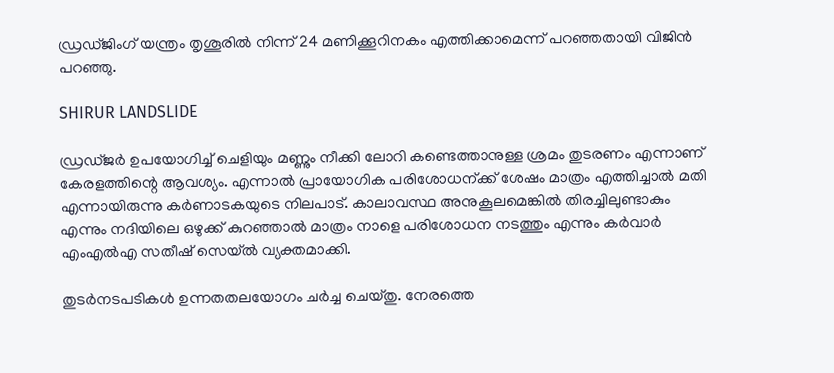ഡ്രഡ്ജിംഗ് യന്ത്രം തൃശൂരില്‍ നിന്ന് 24 മണിക്കൂറിനകം എത്തിക്കാമെന്ന് പറഞ്ഞതായി വിജിന്‍ പറഞ്ഞു.

SHIRUR LANDSLIDE

ഡ്രഡ്ജര്‍ ഉപയോഗിച്ച് ചെളിയും മണ്ണും നീക്കി ലോറി കണ്ടെത്താനുള്ള ശ്രമം തുടരണം എന്നാണ് കേരളത്തിന്റെ ആവശ്യം. എന്നാല്‍ പ്രായോഗിക പരിശോധന്ക്ക് ശേഷം മാത്രം എത്തിച്ചാല്‍ മതി എന്നായിരുന്നു കര്‍ണാടകയുടെ നിലപാട്. കാലാവസ്ഥ അനുകൂലമെങ്കില്‍ തിരച്ചിലുണ്ടാകും എന്നും നദിയിലെ ഒഴുക്ക് കുറഞ്ഞാല്‍ മാത്രം നാളെ പരിശോധന നടത്തും എന്നും കര്‍വാര്‍ എംഎല്‍എ സതീഷ് സെയ്ല്‍ വ്യക്തമാക്കി.

തുടര്‍നടപടികള്‍ ഉന്നതതലയോഗം ചര്‍ച്ച ചെയ്തു. നേരത്തെ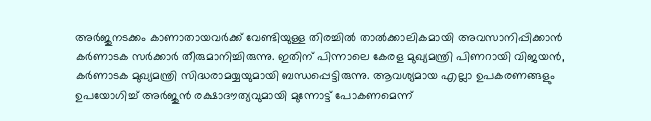അര്‍ജുനടക്കം കാണാതായവര്‍ക്ക് വേണ്ടിയുള്ള തിരച്ചില്‍ താല്‍ക്കാലികമായി അവസാനിപ്പിക്കാന്‍ കര്‍ണാടക സര്‍ക്കാര്‍ തീരുമാനിച്ചിരുന്നു. ഇതിന് പിന്നാലെ കേരള മുഖ്യമന്ത്രി പിണറായി വിജയന്‍, കര്‍ണാടക മുഖ്യമന്ത്രി സിദ്ധരാമയ്യയുമായി ബന്ധപ്പെട്ടിരുന്നു. ആവശ്യമായ എല്ലാ ഉപകരണങ്ങളും ഉപയോഗിച്ച് അര്‍ജുന്‍ രക്ഷാദൗത്യവുമായി മുന്നോട്ട് പോകണമെന്ന്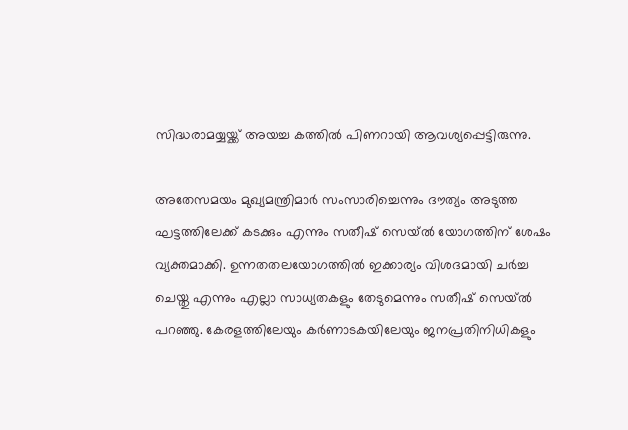സിദ്ധരാമയ്യയ്ക്ക് അയച്ച കത്തില്‍ പിണറായി ആവശ്യപ്പെട്ടിരുന്നു.

അതേസമയം മുഖ്യമന്ത്രിമാര്‍ സംസാരിച്ചെന്നും ദൗത്യം അടുത്ത ഘട്ടത്തിലേക്ക് കടക്കും എന്നും സതീഷ് സെയ്ല്‍ യോഗത്തിന് ശേഷം വ്യക്തമാക്കി. ഉന്നതതലയോഗത്തില്‍ ഇക്കാര്യം വിശദമായി ചര്‍ച്ച ചെയ്തു എന്നും എല്ലാ സാധ്യതകളും തേടുമെന്നും സതീഷ് സെയ്ല്‍ പറഞ്ഞു. കേരളത്തിലേയും കര്‍ണാടകയിലേയും ജനപ്രതിനിധികളും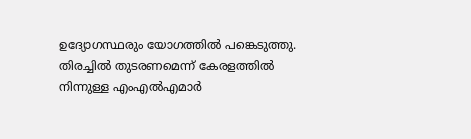ഉദ്യോഗസ്ഥരും യോഗത്തില്‍ പങ്കെടുത്തു. തിരച്ചില്‍ തുടരണമെന്ന് കേരളത്തില്‍ നിന്നുള്ള എംഎല്‍എമാര്‍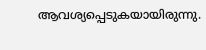ആവശ്യപ്പെടുകയായിരുന്നു.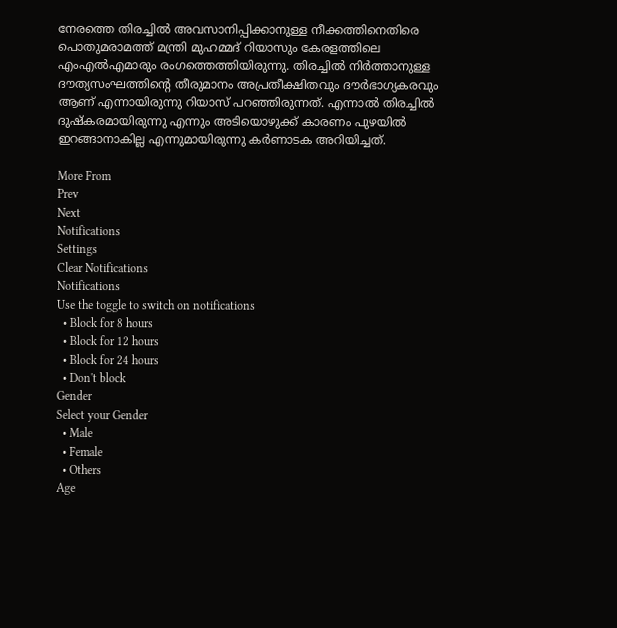നേരത്തെ തിരച്ചില്‍ അവസാനിപ്പിക്കാനുള്ള നീക്കത്തിനെതിരെ പൊതുമരാമത്ത് മന്ത്രി മുഹമ്മദ് റിയാസും കേരളത്തിലെ എംഎല്‍എമാരും രംഗത്തെത്തിയിരുന്നു. തിരച്ചില്‍ നിര്‍ത്താനുള്ള ദൗത്യസംഘത്തിന്റെ തീരുമാനം അപ്രതീക്ഷിതവും ദൗര്‍ഭാഗ്യകരവും ആണ് എന്നായിരുന്നു റിയാസ് പറഞ്ഞിരുന്നത്. എന്നാല്‍ തിരച്ചില്‍ ദുഷ്‌കരമായിരുന്നു എന്നും അടിയൊഴുക്ക് കാരണം പുഴയില്‍ ഇറങ്ങാനാകില്ല എന്നുമായിരുന്നു കര്‍ണാടക അറിയിച്ചത്.

More From
Prev
Next
Notifications
Settings
Clear Notifications
Notifications
Use the toggle to switch on notifications
  • Block for 8 hours
  • Block for 12 hours
  • Block for 24 hours
  • Don't block
Gender
Select your Gender
  • Male
  • Female
  • Others
Age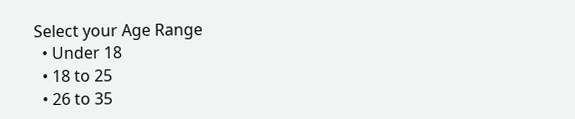Select your Age Range
  • Under 18
  • 18 to 25
  • 26 to 35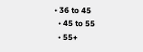• 36 to 45
  • 45 to 55
  • 55+